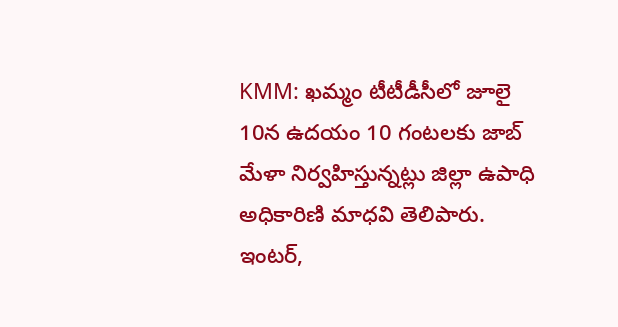KMM: ఖమ్మం టీటీడీసీలో జూలై 10న ఉదయం 10 గంటలకు జాబ్ మేళా నిర్వహిస్తున్నట్లు జిల్లా ఉపాధి అధికారిణి మాధవి తెలిపారు. ఇంటర్,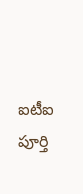ఐటీఐ పూర్తి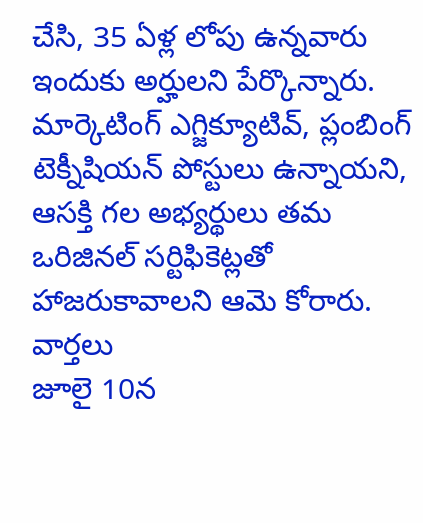చేసి, 35 ఏళ్ల లోపు ఉన్నవారు ఇందుకు అర్హులని పేర్కొన్నారు. మార్కెటింగ్ ఎగ్జిక్యూటివ్, ప్లంబింగ్ టెక్నీషియన్ పోస్టులు ఉన్నాయని, ఆసక్తి గల అభ్యర్థులు తమ ఒరిజినల్ సర్టిఫికెట్లతో హాజరుకావాలని ఆమె కోరారు.
వార్తలు
జూలై 10న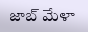జాబ్ మేళా